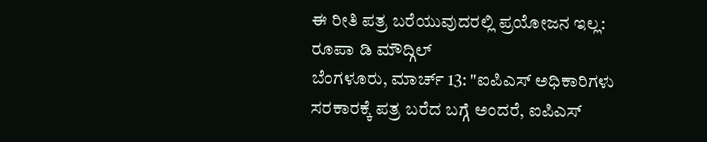ಈ ರೀತಿ ಪತ್ರ ಬರೆಯುವುದರಲ್ಲಿ ಪ್ರಯೋಜನ ಇಲ್ಲ: ರೂಪಾ ಡಿ ಮೌದ್ಗಿಲ್
ಬೆಂಗಳೂರು, ಮಾರ್ಚ್ 13: "ಐಪಿಎಸ್ ಅಧಿಕಾರಿಗಳು ಸರಕಾರಕ್ಕೆ ಪತ್ರ ಬರೆದ ಬಗ್ಗೆ ಅಂದರೆ, ಐಪಿಎಸ್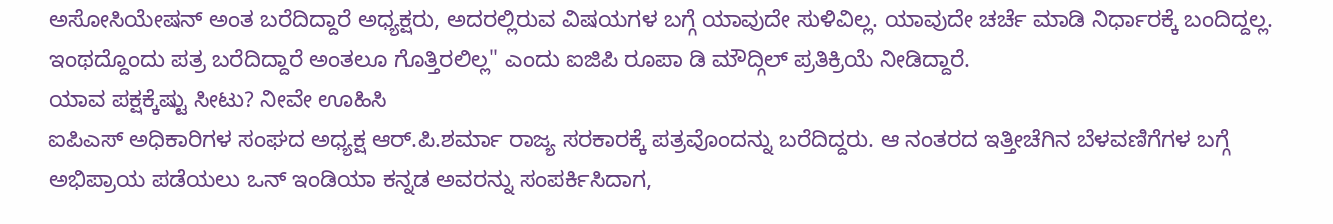ಅಸೋಸಿಯೇಷನ್ ಅಂತ ಬರೆದಿದ್ದಾರೆ ಅಧ್ಯಕ್ಷರು, ಅದರಲ್ಲಿರುವ ವಿಷಯಗಳ ಬಗ್ಗೆ ಯಾವುದೇ ಸುಳಿವಿಲ್ಲ. ಯಾವುದೇ ಚರ್ಚೆ ಮಾಡಿ ನಿರ್ಧಾರಕ್ಕೆ ಬಂದಿದ್ದಲ್ಲ. ಇಂಥದ್ದೊಂದು ಪತ್ರ ಬರೆದಿದ್ದಾರೆ ಅಂತಲೂ ಗೊತ್ತಿರಲಿಲ್ಲ" ಎಂದು ಐಜಿಪಿ ರೂಪಾ ಡಿ ಮೌದ್ಗಿಲ್ ಪ್ರತಿಕ್ರಿಯೆ ನೀಡಿದ್ದಾರೆ.
ಯಾವ ಪಕ್ಷಕ್ಕೆಷ್ಟು ಸೀಟು? ನೀವೇ ಊಹಿಸಿ
ಐಪಿಎಸ್ ಅಧಿಕಾರಿಗಳ ಸಂಘದ ಅಧ್ಯಕ್ಷ ಆರ್.ಪಿ.ಶರ್ಮಾ ರಾಜ್ಯ ಸರಕಾರಕ್ಕೆ ಪತ್ರವೊಂದನ್ನು ಬರೆದಿದ್ದರು. ಆ ನಂತರದ ಇತ್ತೀಚೆಗಿನ ಬೆಳವಣಿಗೆಗಳ ಬಗ್ಗೆ ಅಭಿಪ್ರಾಯ ಪಡೆಯಲು ಒನ್ ಇಂಡಿಯಾ ಕನ್ನಡ ಅವರನ್ನು ಸಂಪರ್ಕಿಸಿದಾಗ,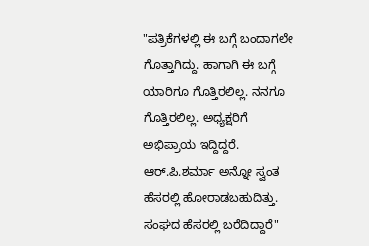"ಪತ್ರಿಕೆಗಳಲ್ಲಿ ಈ ಬಗ್ಗೆ ಬಂದಾಗಲೇ ಗೊತ್ತಾಗಿದ್ದು. ಹಾಗಾಗಿ ಈ ಬಗ್ಗೆ ಯಾರಿಗೂ ಗೊತ್ತಿರಲಿಲ್ಲ. ನನಗೂ ಗೊತ್ತಿರಲಿಲ್ಲ. ಅಧ್ಯಕ್ಷರಿಗೆ ಅಭಿಪ್ರಾಯ ಇದ್ದಿದ್ದರೆ. ಆರ್.ಪಿ.ಶರ್ಮಾ ಅನ್ನೋ ಸ್ವಂತ ಹೆಸರಲ್ಲಿ ಹೋರಾಡಬಹುದಿತ್ತು. ಸಂಘದ ಹೆಸರಲ್ಲಿ ಬರೆದಿದ್ದಾರೆ"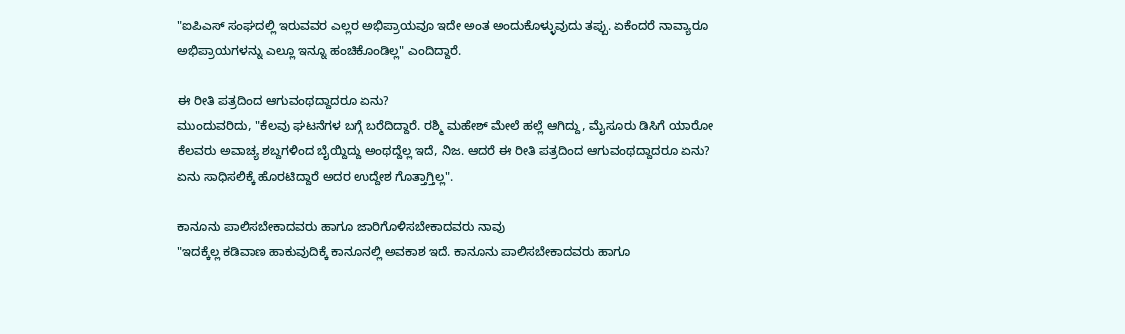"ಐಪಿಎಸ್ ಸಂಘದಲ್ಲಿ ಇರುವವರ ಎಲ್ಲರ ಅಭಿಪ್ರಾಯವೂ ಇದೇ ಅಂತ ಅಂದುಕೊಳ್ಳುವುದು ತಪ್ಪು. ಏಕೆಂದರೆ ನಾವ್ಯಾರೂ ಅಭಿಪ್ರಾಯಗಳನ್ನು ಎಲ್ಲೂ ಇನ್ನೂ ಹಂಚಿಕೊಂಡಿಲ್ಲ" ಎಂದಿದ್ದಾರೆ.

ಈ ರೀತಿ ಪತ್ರದಿಂದ ಆಗುವಂಥದ್ದಾದರೂ ಏನು?
ಮುಂದುವರಿದು, "ಕೆಲವು ಘಟನೆಗಳ ಬಗ್ಗೆ ಬರೆದಿದ್ದಾರೆ. ರಶ್ಮಿ ಮಹೇಶ್ ಮೇಲೆ ಹಲ್ಲೆ ಆಗಿದ್ದು, ಮೈಸೂರು ಡಿಸಿಗೆ ಯಾರೋ ಕೆಲವರು ಅವಾಚ್ಯ ಶಬ್ದಗಳಿಂದ ಬೈಯ್ದಿದ್ದು ಅಂಥದ್ದೆಲ್ಲ ಇದೆ, ನಿಜ. ಆದರೆ ಈ ರೀತಿ ಪತ್ರದಿಂದ ಆಗುವಂಥದ್ದಾದರೂ ಏನು? ಏನು ಸಾಧಿಸಲಿಕ್ಕೆ ಹೊರಟಿದ್ದಾರೆ ಅದರ ಉದ್ದೇಶ ಗೊತ್ತಾಗ್ತಿಲ್ಲ".

ಕಾನೂನು ಪಾಲಿಸಬೇಕಾದವರು ಹಾಗೂ ಜಾರಿಗೊಳಿಸಬೇಕಾದವರು ನಾವು
"ಇದಕ್ಕೆಲ್ಲ ಕಡಿವಾಣ ಹಾಕುವುದಿಕ್ಕೆ ಕಾನೂನಲ್ಲಿ ಅವಕಾಶ ಇದೆ. ಕಾನೂನು ಪಾಲಿಸಬೇಕಾದವರು ಹಾಗೂ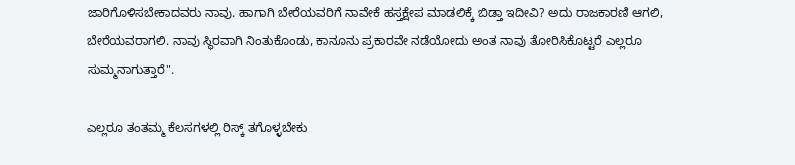ಜಾರಿಗೊಳಿಸಬೇಕಾದವರು ನಾವು. ಹಾಗಾಗಿ ಬೇರೆಯವರಿಗೆ ನಾವೇಕೆ ಹಸ್ತಕ್ಷೇಪ ಮಾಡಲಿಕ್ಕೆ ಬಿಡ್ತಾ ಇದೀವಿ? ಅದು ರಾಜಕಾರಣಿ ಆಗಲಿ, ಬೇರೆಯವರಾಗಲಿ. ನಾವು ಸ್ಥಿರವಾಗಿ ನಿಂತುಕೊಂಡು, ಕಾನೂನು ಪ್ರಕಾರವೇ ನಡೆಯೋದು ಅಂತ ನಾವು ತೋರಿಸಿಕೊಟ್ಟರೆ ಎಲ್ಲರೂ ಸುಮ್ಮನಾಗುತ್ತಾರೆ".

ಎಲ್ಲರೂ ತಂತಮ್ಮ ಕೆಲಸಗಳಲ್ಲಿ ರಿಸ್ಕ್ ತಗೊಳ್ಳಬೇಕು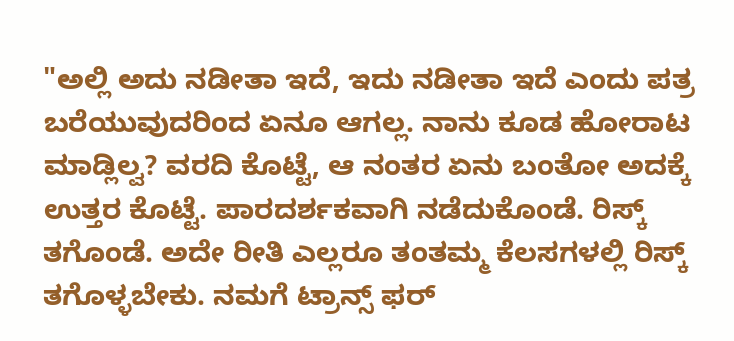"ಅಲ್ಲಿ ಅದು ನಡೀತಾ ಇದೆ, ಇದು ನಡೀತಾ ಇದೆ ಎಂದು ಪತ್ರ ಬರೆಯುವುದರಿಂದ ಏನೂ ಆಗಲ್ಲ. ನಾನು ಕೂಡ ಹೋರಾಟ ಮಾಡ್ಲಿಲ್ವ? ವರದಿ ಕೊಟ್ಟೆ, ಆ ನಂತರ ಏನು ಬಂತೋ ಅದಕ್ಕೆ ಉತ್ತರ ಕೊಟ್ಟೆ. ಪಾರದರ್ಶಕವಾಗಿ ನಡೆದುಕೊಂಡೆ. ರಿಸ್ಕ್ ತಗೊಂಡೆ. ಅದೇ ರೀತಿ ಎಲ್ಲರೂ ತಂತಮ್ಮ ಕೆಲಸಗಳಲ್ಲಿ ರಿಸ್ಕ್ ತಗೊಳ್ಳಬೇಕು. ನಮಗೆ ಟ್ರಾನ್ಸ್ ಫರ್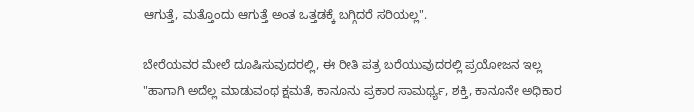ಆಗುತ್ತೆ, ಮತ್ತೊಂದು ಆಗುತ್ತೆ ಅಂತ ಒತ್ತಡಕ್ಕೆ ಬಗ್ಗಿದರೆ ಸರಿಯಲ್ಲ".

ಬೇರೆಯವರ ಮೇಲೆ ದೂಷಿಸುವುದರಲ್ಲಿ, ಈ ರೀತಿ ಪತ್ರ ಬರೆಯುವುದರಲ್ಲಿ ಪ್ರಯೋಜನ ಇಲ್ಲ
"ಹಾಗಾಗಿ ಅದೆಲ್ಲ ಮಾಡುವಂಥ ಕ್ಷಮತೆ, ಕಾನೂನು ಪ್ರಕಾರ ಸಾಮರ್ಥ್ಯ, ಶಕ್ತಿ, ಕಾನೂನೇ ಅಧಿಕಾರ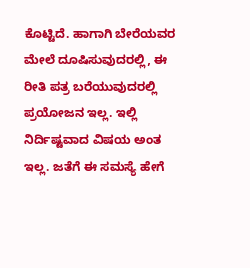ಕೊಟ್ಟಿದೆ. ಹಾಗಾಗಿ ಬೇರೆಯವರ ಮೇಲೆ ದೂಷಿಸುವುದರಲ್ಲಿ, ಈ ರೀತಿ ಪತ್ರ ಬರೆಯುವುದರಲ್ಲಿ ಪ್ರಯೋಜನ ಇಲ್ಲ. ಇಲ್ಲಿ ನಿರ್ದಿಷ್ಟವಾದ ವಿಷಯ ಅಂತ ಇಲ್ಲ. ಜತೆಗೆ ಈ ಸಮಸ್ಯೆ ಹೇಗೆ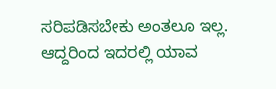ಸರಿಪಡಿಸಬೇಕು ಅಂತಲೂ ಇಲ್ಲ. ಆದ್ದರಿಂದ ಇದರಲ್ಲಿ ಯಾವ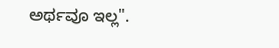ಅರ್ಥವೂ ಇಲ್ಲ".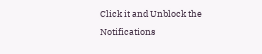Click it and Unblock the Notifications